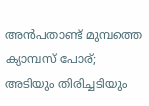അന്‍പതാണ്ട് മുമ്പത്തെ ക്യാമ്പസ് പോര്; അടിയും തിരിച്ചടിയും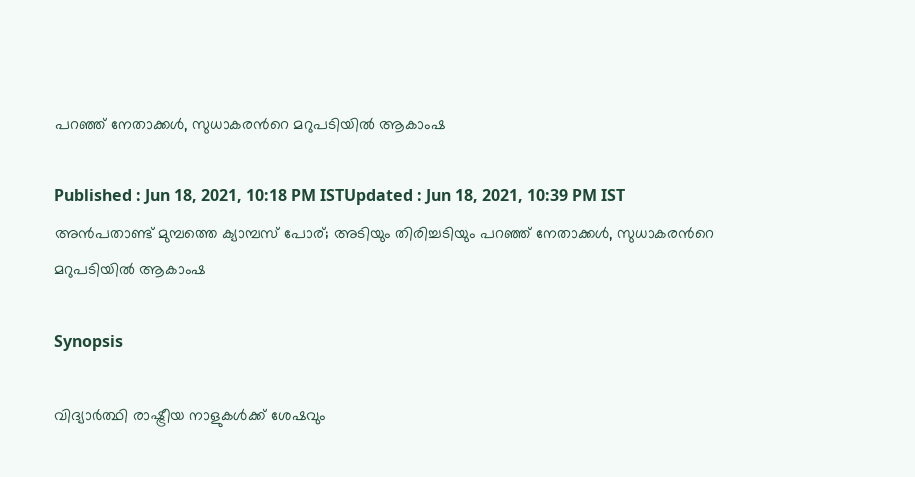പറഞ്ഞ് നേതാക്കള്‍, സുധാകരന്‍റെ മറുപടിയില്‍ ആകാംഷ

Published : Jun 18, 2021, 10:18 PM ISTUpdated : Jun 18, 2021, 10:39 PM IST
അന്‍പതാണ്ട് മുമ്പത്തെ ക്യാമ്പസ് പോര്; അടിയും തിരിച്ചടിയും പറഞ്ഞ് നേതാക്കള്‍, സുധാകരന്‍റെ മറുപടിയില്‍ ആകാംഷ

Synopsis

വിദ്യാർത്ഥി രാഷ്ട്രീയ നാളുകൾക്ക് ശേഷവും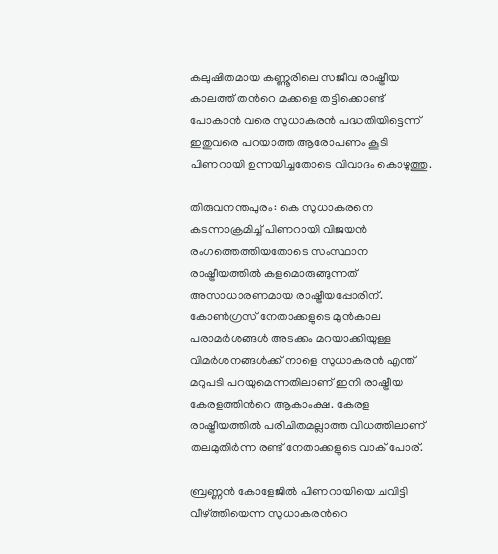കലുഷിതമായ കണ്ണൂരിലെ സജീവ രാഷ്ട്രീയ കാലത്ത് തന്‍റെ മക്കളെ തട്ടിക്കൊണ്ട് പോകാൻ വരെ സുധാകരൻ പദ്ധതിയിട്ടെന്ന് ഇതുവരെ പറയാത്ത ആരോപണം കൂടി പിണറായി ഉന്നയിച്ചതോടെ വിവാദം കൊഴുത്തു.

തിരുവനന്തപുരം: കെ സുധാകരനെ കടന്നാക്രമിച്ച് പിണറായി വിജയൻ രംഗത്തെത്തിയതോടെ സംസ്ഥാന രാഷ്ട്രീയത്തിൽ കളമൊരുങ്ങുന്നത്  അസാധാരണമായ രാഷ്ട്രീയപ്പോരിന്. കോണ്‍ഗ്രസ് നേതാക്കളുടെ മുൻകാല പരാമർശങ്ങൾ അടക്കം മറയാക്കിയുള്ള വിമർശനങ്ങൾക്ക് നാളെ സുധാകരൻ എന്ത് മറുപടി പറയുമെന്നതിലാണ് ഇനി രാഷ്ട്രീയ കേരളത്തിന്‍റെ ആകാംക്ഷ. കേരള രാഷ്ട്രീയത്തിൽ പരിചിതമല്ലാത്ത വിധത്തിലാണ്  തലമുതിർന്ന രണ്ട് നേതാക്കളുടെ വാക് പോര്.

ബ്രണ്ണൻ കോളേജിൽ പിണറായിയെ ചവിട്ടി വീഴ്ത്തിയെന്ന സുധാകരന്‍റെ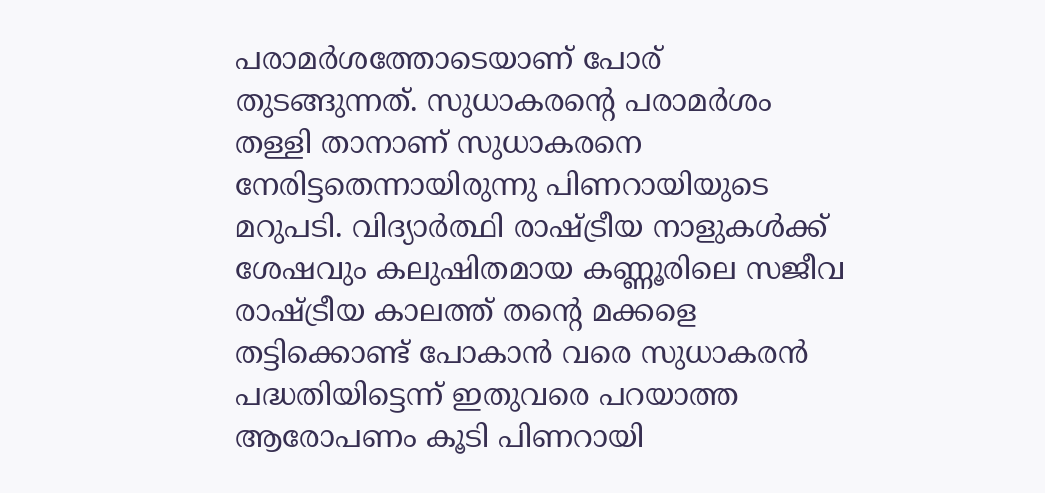പരാമർശത്തോടെയാണ് പോര് തുടങ്ങുന്നത്. സുധാകരന്‍റെ പരാമർശം തള്ളി താനാണ് സുധാകരനെ നേരിട്ടതെന്നായിരുന്നു പിണറായിയുടെ മറുപടി. വിദ്യാർത്ഥി രാഷ്ട്രീയ നാളുകൾക്ക് ശേഷവും കലുഷിതമായ കണ്ണൂരിലെ സജീവ രാഷ്ട്രീയ കാലത്ത് തന്‍റെ മക്കളെ തട്ടിക്കൊണ്ട് പോകാൻ വരെ സുധാകരൻ പദ്ധതിയിട്ടെന്ന് ഇതുവരെ പറയാത്ത ആരോപണം കൂടി പിണറായി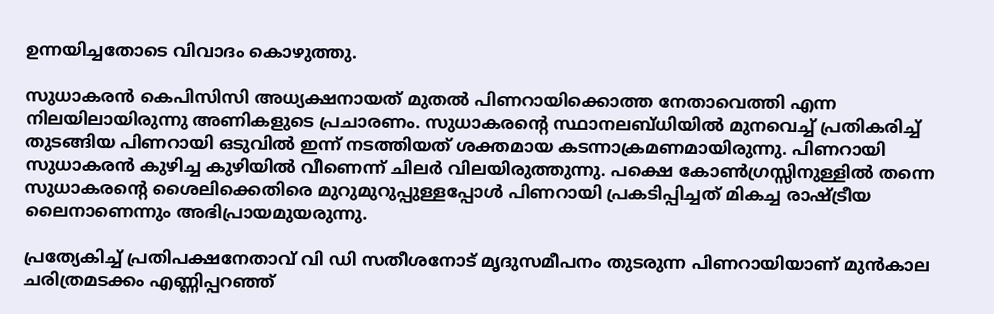ഉന്നയിച്ചതോടെ വിവാദം കൊഴുത്തു.

സുധാകരൻ കെപിസിസി അധ്യക്ഷനായത് മുതൽ പിണറായിക്കൊത്ത നേതാവെത്തി എന്ന നിലയിലായിരുന്നു അണികളുടെ പ്രചാരണം. സുധാകരന്‍റെ സ്ഥാനലബ്ധിയിൽ മുനവെച്ച് പ്രതികരിച്ച് തുടങ്ങിയ പിണറായി ഒടുവിൽ ഇന്ന് നടത്തിയത് ശക്തമായ കടന്നാക്രമണമായിരുന്നു. പിണറായി സുധാകരൻ കുഴിച്ച കുഴിയിൽ വീണെന്ന് ചിലർ വിലയിരുത്തുന്നു. പക്ഷെ കോൺഗ്രസ്സിനുള്ളിൽ തന്നെ സുധാകരന്‍റെ ശൈലിക്കെതിരെ മുറുമുറുപ്പുള്ളപ്പോൾ പിണറായി പ്രകടിപ്പിച്ചത് മികച്ച രാഷ്ട്രീയ ലൈനാണെന്നും അഭിപ്രായമുയരുന്നു.

പ്രത്യേകിച്ച് പ്രതിപക്ഷനേതാവ് വി ഡി സതീശനോട് മൃദുസമീപനം തുടരുന്ന പിണറായിയാണ് മുൻകാല ചരിത്രമടക്കം എണ്ണിപ്പറഞ്ഞ്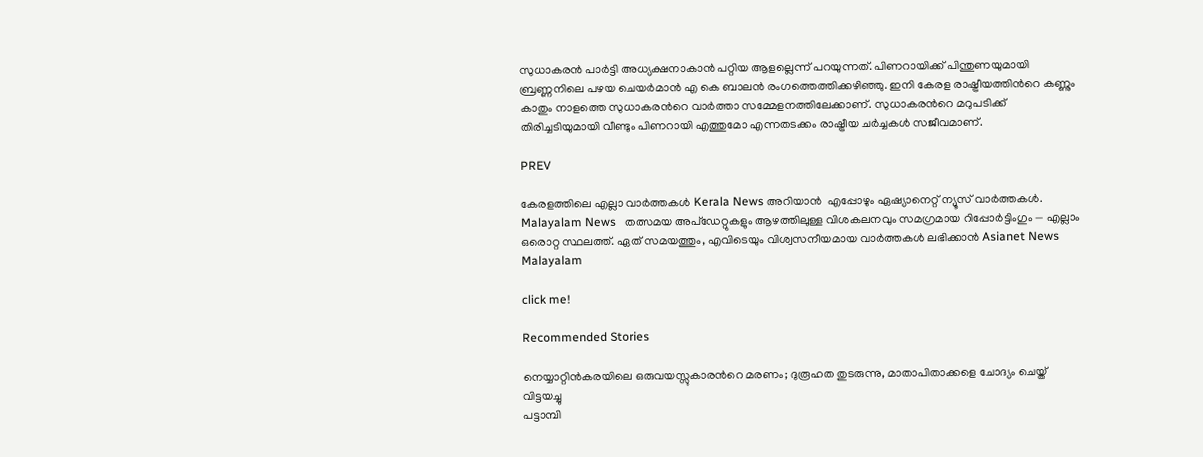സുധാകരൻ പാ‍ർട്ടി അധ്യക്ഷനാകാൻ പറ്റിയ ആളല്ലെന്ന് പറയുന്നത്. പിണറായിക്ക് പിന്തുണയുമായി ബ്രണ്ണനിലെ പഴയ ചെയർമാൻ എ കെ ബാലൻ രംഗത്തെത്തിക്കഴിഞ്ഞു. ഇനി കേരള രാഷ്ട്രീയത്തിന്‍റെ കണ്ണും കാതും നാളത്തെ സുധാകരന്‍റെ വാർത്താ സമ്മേളനത്തിലേക്കാണ്. സുധാകരന്‍റെ മറുപടിക്ക് തിരിച്ചടിയുമായി വീണ്ടും പിണറായി എത്തുമോ എന്നതടക്കം രാഷ്ട്രീയ ചർച്ചകൾ സജീവമാണ്.

PREV

കേരളത്തിലെ എല്ലാ വാർത്തകൾ Kerala News അറിയാൻ  എപ്പോഴും ഏഷ്യാനെറ്റ് ന്യൂസ് വാർത്തകൾ.  Malayalam News   തത്സമയ അപ്‌ഡേറ്റുകളും ആഴത്തിലുള്ള വിശകലനവും സമഗ്രമായ റിപ്പോർട്ടിംഗും — എല്ലാം ഒരൊറ്റ സ്ഥലത്ത്. ഏത് സമയത്തും, എവിടെയും വിശ്വസനീയമായ വാർത്തകൾ ലഭിക്കാൻ Asianet News Malayalam

click me!

Recommended Stories

നെയ്യാറ്റിൻകരയിലെ ഒരുവയസ്സുകാരന്‍റെ മരണം; ദുരൂഹത തുടരുന്നു, മാതാപിതാക്കളെ ചോദ്യം ചെയ്ത് വിട്ടയച്ചു
പട്ടാമ്പി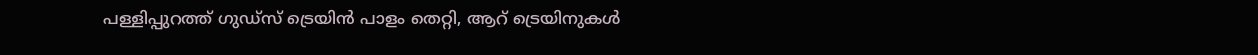പള്ളിപ്പുറത്ത് ഗുഡ്‌സ് ട്രെയിൻ പാളം തെറ്റി, ആറ് ട്രെയിനുകൾ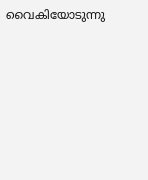വൈകിയോടുന്നു